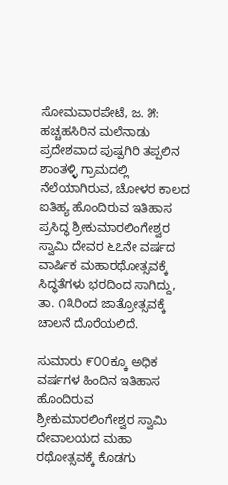ಸೋಮವಾರಪೇಟೆ, ಜ. ೫: ಹಚ್ಚಹಸಿರಿನ ಮಲೆನಾಡು ಪ್ರದೇಶವಾದ ಪುಷ್ಪಗಿರಿ ತಪ್ಪಲಿನ ಶಾಂತಳ್ಳಿ ಗ್ರಾಮದಲ್ಲಿ ನೆಲೆಯಾಗಿರುವ, ಚೋಳರ ಕಾಲದ ಐತಿಹ್ಯ ಹೊಂದಿರುವ ಇತಿಹಾಸ ಪ್ರಸಿದ್ಧ ಶ್ರೀಕುಮಾರಲಿಂಗೇಶ್ವರ ಸ್ವಾಮಿ ದೇವರ ೬೭ನೇ ವರ್ಷದ ವಾರ್ಷಿಕ ಮಹಾರಥೋತ್ಸವಕ್ಕೆ ಸಿದ್ಧತೆಗಳು ಭರದಿಂದ ಸಾಗಿದ್ದು, ತಾ. ೧೩ರಿಂದ ಜಾತ್ರೋತ್ಸವಕ್ಕೆ ಚಾಲನೆ ದೊರೆಯಲಿದೆ.

ಸುಮಾರು ೯೦೦ಕ್ಕೂ ಅಧಿಕ ವರ್ಷಗಳ ಹಿಂದಿನ ಇತಿಹಾಸ ಹೊಂದಿರುವ ಶ್ರೀಕುಮಾರಲಿಂಗೇಶ್ವರ ಸ್ವಾಮಿ ದೇವಾಲಯದ ಮಹಾ ರಥೋತ್ಸವಕ್ಕೆ ಕೊಡಗು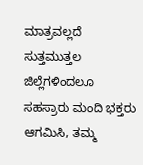ಮಾತ್ರವಲ್ಲದೆ ಸುತ್ತಮುತ್ತಲ ಜಿಲ್ಲೆಗಳಿಂದಲೂ ಸಹಸ್ರಾರು ಮಂದಿ ಭಕ್ತರು ಆಗಮಿಸಿ, ತಮ್ಮ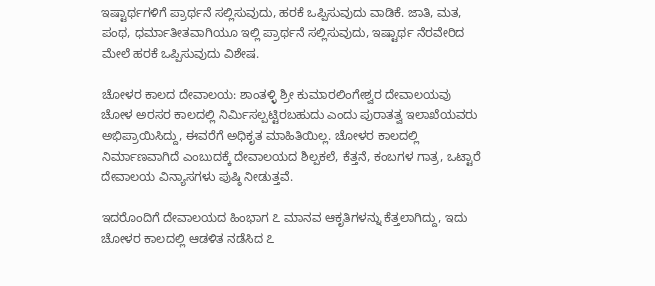ಇಷ್ಟಾರ್ಥಗಳಿಗೆ ಪ್ರಾರ್ಥನೆ ಸಲ್ಲಿಸುವುದು, ಹರಕೆ ಒಪ್ಪಿಸುವುದು ವಾಡಿಕೆ. ಜಾತಿ, ಮತ, ಪಂಥ, ಧರ್ಮಾತೀತವಾಗಿಯೂ ಇಲ್ಲಿ ಪ್ರಾರ್ಥನೆ ಸಲ್ಲಿಸುವುದು, ಇಷ್ಟಾರ್ಥ ನೆರವೇರಿದ ಮೇಲೆ ಹರಕೆ ಒಪ್ಪಿಸುವುದು ವಿಶೇಷ.

ಚೋಳರ ಕಾಲದ ದೇವಾಲಯ: ಶಾಂತಳ್ಳಿ ಶ್ರೀ ಕುಮಾರಲಿಂಗೇಶ್ವರ ದೇವಾಲಯವು ಚೋಳ ಅರಸರ ಕಾಲದಲ್ಲಿ ನಿರ್ಮಿಸಲ್ಪಟ್ಟಿರಬಹುದು ಎಂದು ಪುರಾತತ್ವ ಇಲಾಖೆಯವರು ಅಭಿಪ್ರಾಯಿಸಿದ್ದು, ಈವರೆಗೆ ಅಧಿಕೃತ ಮಾಹಿತಿಯಿಲ್ಲ. ಚೋಳರ ಕಾಲದಲ್ಲಿ ನಿರ್ಮಾಣವಾಗಿದೆ ಎಂಬುದಕ್ಕೆ ದೇವಾಲಯದ ಶಿಲ್ಪಕಲೆ, ಕೆತ್ತನೆ, ಕಂಬಗಳ ಗಾತ್ರ, ಒಟ್ಟಾರೆ ದೇವಾಲಯ ವಿನ್ಯಾಸಗಳು ಪುಷ್ಠಿ ನೀಡುತ್ತವೆ.

ಇದರೊಂದಿಗೆ ದೇವಾಲಯದ ಹಿಂಭಾಗ ೭ ಮಾನವ ಆಕೃತಿಗಳನ್ನು ಕೆತ್ತಲಾಗಿದ್ದು, ಇದು ಚೋಳರ ಕಾಲದಲ್ಲಿ ಆಡಳಿತ ನಡೆಸಿದ ೭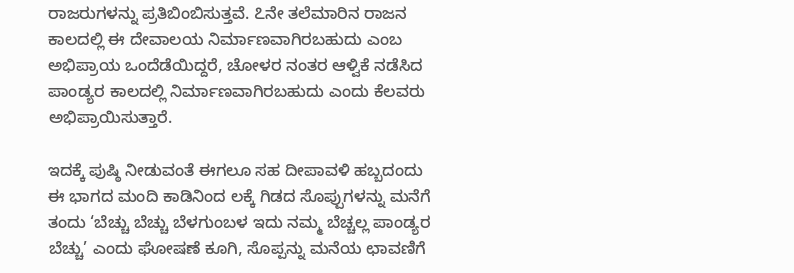ರಾಜರುಗಳನ್ನು ಪ್ರತಿಬಿಂಬಿಸುತ್ತವೆ. ೭ನೇ ತಲೆಮಾರಿನ ರಾಜನ ಕಾಲದಲ್ಲಿ ಈ ದೇವಾಲಯ ನಿರ್ಮಾಣವಾಗಿರಬಹುದು ಎಂಬ ಅಭಿಪ್ರಾಯ ಒಂದೆಡೆಯಿದ್ದರೆ, ಚೋಳರ ನಂತರ ಆಳ್ವಿಕೆ ನಡೆಸಿದ ಪಾಂಡ್ಯರ ಕಾಲದಲ್ಲಿ ನಿರ್ಮಾಣವಾಗಿರಬಹುದು ಎಂದು ಕೆಲವರು ಅಭಿಪ್ರಾಯಿಸುತ್ತಾರೆ.

ಇದಕ್ಕೆ ಪುಷ್ಠಿ ನೀಡುವಂತೆ ಈಗಲೂ ಸಹ ದೀಪಾವಳಿ ಹಬ್ಬದಂದು ಈ ಭಾಗದ ಮಂದಿ ಕಾಡಿನಿಂದ ಲಕ್ಕೆ ಗಿಡದ ಸೊಪ್ಪುಗಳನ್ನು ಮನೆಗೆ ತಂದು ‘ಬೆಚ್ಚು ಬೆಚ್ಚು ಬೆಳಗುಂಬಳ ಇದು ನಮ್ಮ ಬೆಚ್ಚಲ್ಲ ಪಾಂಡ್ಯರ ಬೆಚ್ಚು’ ಎಂದು ಘೋಷಣೆ ಕೂಗಿ, ಸೊಪ್ಪನ್ನು ಮನೆಯ ಛಾವಣಿಗೆ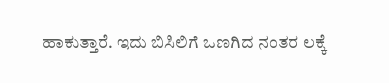ಹಾಕುತ್ತಾರೆ. ಇದು ಬಿಸಿಲಿಗೆ ಒಣಗಿದ ನಂತರ ಲಕ್ಕೆ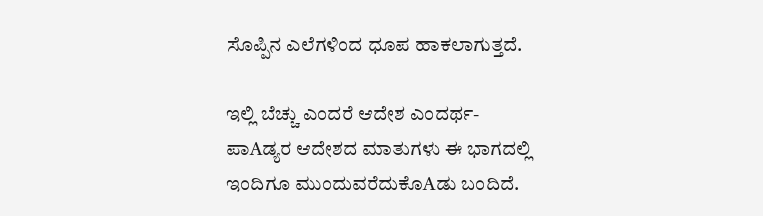ಸೊಪ್ಪಿನ ಎಲೆಗಳಿಂದ ಧೂಪ ಹಾಕಲಾಗುತ್ತದೆ.

ಇಲ್ಲಿ ಬೆಚ್ಚು ಎಂದರೆ ಆದೇಶ ಎಂದರ್ಥ-ಪಾAಡ್ಯರ ಆದೇಶದ ಮಾತುಗಳು ಈ ಭಾಗದಲ್ಲಿ ಇಂದಿಗೂ ಮುಂದುವರೆದುಕೊAಡು ಬಂದಿದೆ.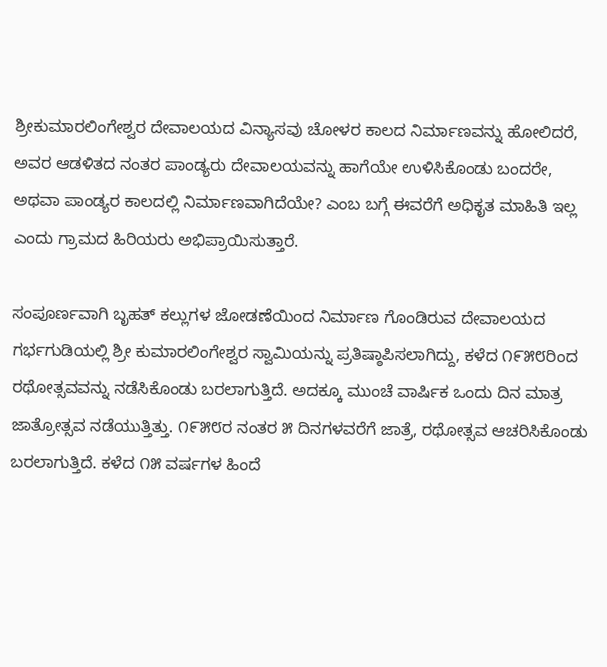ಶ್ರೀಕುಮಾರಲಿಂಗೇಶ್ವರ ದೇವಾಲಯದ ವಿನ್ಯಾಸವು ಚೋಳರ ಕಾಲದ ನಿರ್ಮಾಣವನ್ನು ಹೋಲಿದರೆ, ಅವರ ಆಡಳಿತದ ನಂತರ ಪಾಂಡ್ಯರು ದೇವಾಲಯವನ್ನು ಹಾಗೆಯೇ ಉಳಿಸಿಕೊಂಡು ಬಂದರೇ, ಅಥವಾ ಪಾಂಡ್ಯರ ಕಾಲದಲ್ಲಿ ನಿರ್ಮಾಣವಾಗಿದೆಯೇ? ಎಂಬ ಬಗ್ಗೆ ಈವರೆಗೆ ಅಧಿಕೃತ ಮಾಹಿತಿ ಇಲ್ಲ ಎಂದು ಗ್ರಾಮದ ಹಿರಿಯರು ಅಭಿಪ್ರಾಯಿಸುತ್ತಾರೆ.

ಸಂಪೂರ್ಣವಾಗಿ ಬೃಹತ್ ಕಲ್ಲುಗಳ ಜೋಡಣೆಯಿಂದ ನಿರ್ಮಾಣ ಗೊಂಡಿರುವ ದೇವಾಲಯದ ಗರ್ಭಗುಡಿಯಲ್ಲಿ ಶ್ರೀ ಕುಮಾರಲಿಂಗೇಶ್ವರ ಸ್ವಾಮಿಯನ್ನು ಪ್ರತಿಷ್ಠಾಪಿಸಲಾಗಿದ್ದು, ಕಳೆದ ೧೯೫೮ರಿಂದ ರಥೋತ್ಸವವನ್ನು ನಡೆಸಿಕೊಂಡು ಬರಲಾಗುತ್ತಿದೆ. ಅದಕ್ಕೂ ಮುಂಚೆ ವಾರ್ಷಿಕ ಒಂದು ದಿನ ಮಾತ್ರ ಜಾತ್ರೋತ್ಸವ ನಡೆಯುತ್ತಿತ್ತು. ೧೯೫೮ರ ನಂತರ ೫ ದಿನಗಳವರೆಗೆ ಜಾತ್ರೆ, ರಥೋತ್ಸವ ಆಚರಿಸಿಕೊಂಡು ಬರಲಾಗುತ್ತಿದೆ. ಕಳೆದ ೧೫ ವರ್ಷಗಳ ಹಿಂದೆ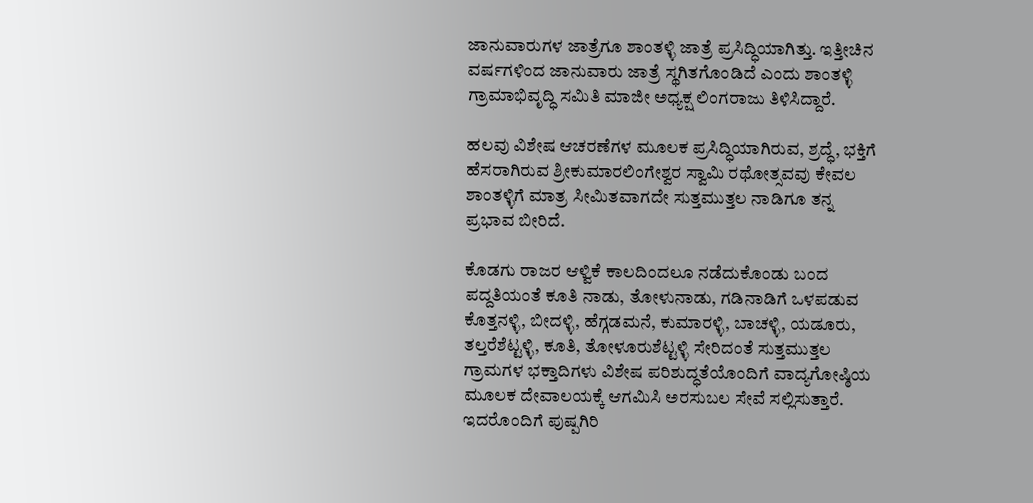ಜಾನುವಾರುಗಳ ಜಾತ್ರೆಗೂ ಶಾಂತಳ್ಳಿ ಜಾತ್ರೆ ಪ್ರಸಿದ್ಧಿಯಾಗಿತ್ತು. ಇತ್ತೀಚಿನ ವರ್ಷಗಳಿಂದ ಜಾನುವಾರು ಜಾತ್ರೆ ಸ್ಥಗಿತಗೊಂಡಿದೆ ಎಂದು ಶಾಂತಳ್ಳಿ ಗ್ರಾಮಾಭಿವೃದ್ಧಿ ಸಮಿತಿ ಮಾಜೀ ಅಧ್ಯಕ್ಷ ಲಿಂಗರಾಜು ತಿಳಿಸಿದ್ದಾರೆ.

ಹಲವು ವಿಶೇಷ ಆಚರಣೆಗಳ ಮೂಲಕ ಪ್ರಸಿದ್ಧಿಯಾಗಿರುವ, ಶ್ರದ್ಧೆ, ಭಕ್ತಿಗೆ ಹೆಸರಾಗಿರುವ ಶ್ರೀಕುಮಾರಲಿಂಗೇಶ್ವರ ಸ್ವಾಮಿ ರಥೋತ್ಸವವು ಕೇವಲ ಶಾಂತಳ್ಳಿಗೆ ಮಾತ್ರ ಸೀಮಿತವಾಗದೇ ಸುತ್ತಮುತ್ತಲ ನಾಡಿಗೂ ತನ್ನ ಪ್ರಭಾವ ಬೀರಿದೆ.

ಕೊಡಗು ರಾಜರ ಆಳ್ವಿಕೆ ಕಾಲದಿಂದಲೂ ನಡೆದುಕೊಂಡು ಬಂದ ಪದ್ದತಿಯಂತೆ ಕೂತಿ ನಾಡು, ತೋಳುನಾಡು, ಗಡಿನಾಡಿಗೆ ಒಳಪಡುವ ಕೊತ್ತನಳ್ಳಿ, ಬೀದಳ್ಳಿ, ಹೆಗ್ಗಡಮನೆ, ಕುಮಾರಳ್ಳಿ, ಬಾಚಳ್ಳಿ, ಯಡೂರು, ತಲ್ತರೆಶೆಟ್ಟಳ್ಳಿ, ಕೂತಿ, ತೋಳೂರುಶೆಟ್ಟಳ್ಳಿ ಸೇರಿದಂತೆ ಸುತ್ತಮುತ್ತಲ ಗ್ರಾಮಗಳ ಭಕ್ತಾದಿಗಳು ವಿಶೇಷ ಪರಿಶುದ್ಧತೆಯೊಂದಿಗೆ ವಾದ್ಯಗೋಷ್ಠಿಯ ಮೂಲಕ ದೇವಾಲಯಕ್ಕೆ ಆಗಮಿಸಿ ಅರಸುಬಲ ಸೇವೆ ಸಲ್ಲಿಸುತ್ತಾರೆ. ಇದರೊಂದಿಗೆ ಪುಷ್ಪಗಿರಿ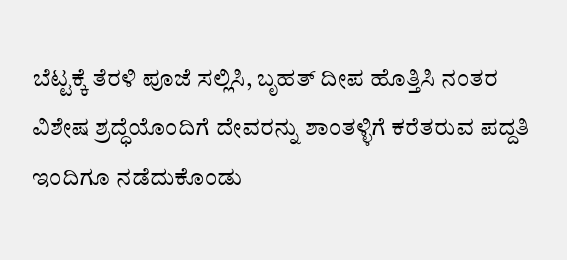ಬೆಟ್ಟಕ್ಕೆ ತೆರಳಿ ಪೂಜೆ ಸಲ್ಲಿಸಿ, ಬೃಹತ್ ದೀಪ ಹೊತ್ತಿಸಿ ನಂತರ ವಿಶೇಷ ಶ್ರದ್ಧೆಯೊಂದಿಗೆ ದೇವರನ್ನು ಶಾಂತಳ್ಳಿಗೆ ಕರೆತರುವ ಪದ್ದತಿ ಇಂದಿಗೂ ನಡೆದುಕೊಂಡು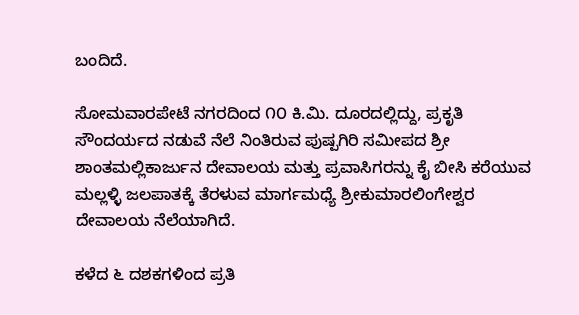ಬಂದಿದೆ.

ಸೋಮವಾರಪೇಟೆ ನಗರದಿಂದ ೧೦ ಕಿ.ಮಿ. ದೂರದಲ್ಲಿದ್ದು, ಪ್ರಕೃತಿ ಸೌಂದರ್ಯದ ನಡುವೆ ನೆಲೆ ನಿಂತಿರುವ ಪುಷ್ಪಗಿರಿ ಸಮೀಪದ ಶ್ರೀ ಶಾಂತಮಲ್ಲಿಕಾರ್ಜುನ ದೇವಾಲಯ ಮತ್ತು ಪ್ರವಾಸಿಗರನ್ನು ಕೈ ಬೀಸಿ ಕರೆಯುವ ಮಲ್ಲಳ್ಳಿ ಜಲಪಾತಕ್ಕೆ ತೆರಳುವ ಮಾರ್ಗಮಧ್ಯೆ ಶ್ರೀಕುಮಾರಲಿಂಗೇಶ್ವರ ದೇವಾಲಯ ನೆಲೆಯಾಗಿದೆ.

ಕಳೆದ ೬ ದಶಕಗಳಿಂದ ಪ್ರತಿ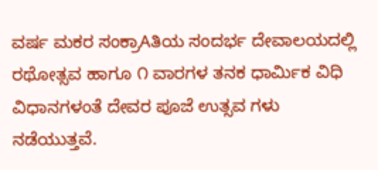ವರ್ಷ ಮಕರ ಸಂಕ್ರಾAತಿಯ ಸಂದರ್ಭ ದೇವಾಲಯದಲ್ಲಿ ರಥೋತ್ಸವ ಹಾಗೂ ೧ ವಾರಗಳ ತನಕ ಧಾರ್ಮಿಕ ವಿಧಿ ವಿಧಾನಗಳಂತೆ ದೇವರ ಪೂಜೆ ಉತ್ಸವ ಗಳು ನಡೆಯುತ್ತವೆ.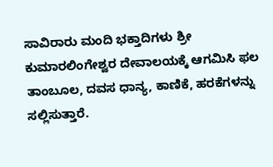ಸಾವಿರಾರು ಮಂದಿ ಭಕ್ತಾದಿಗಳು ಶ್ರೀ ಕುಮಾರಲಿಂಗೇಶ್ವರ ದೇವಾಲಯಕ್ಕೆ ಆಗಮಿಸಿ ಫಲ ತಾಂಬೂಲ, ದವಸ ಧಾನ್ಯ, ಕಾಣಿಕೆ, ಹರಕೆಗಳನ್ನು ಸಲ್ಲಿಸುತ್ತಾರೆ.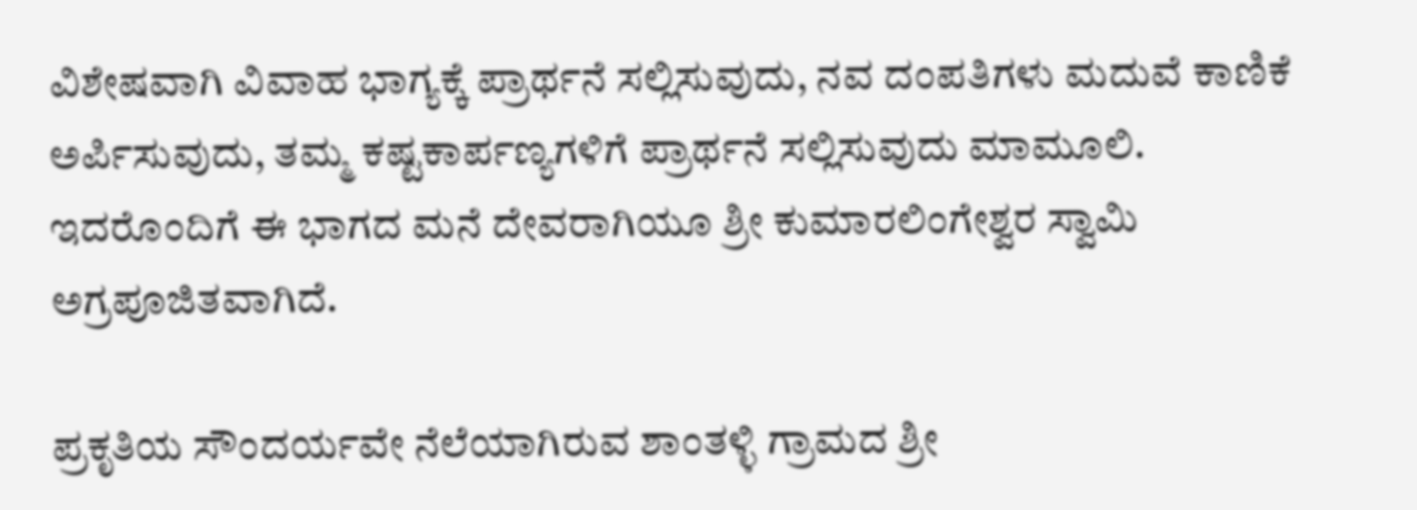ವಿಶೇಷವಾಗಿ ವಿವಾಹ ಭಾಗ್ಯಕ್ಕೆ ಪ್ರಾರ್ಥನೆ ಸಲ್ಲಿಸುವುದು, ನವ ದಂಪತಿಗಳು ಮದುವೆ ಕಾಣಿಕೆ ಅರ್ಪಿಸುವುದು, ತಮ್ಮ ಕಷ್ಟಕಾರ್ಪಣ್ಯಗಳಿಗೆ ಪ್ರಾರ್ಥನೆ ಸಲ್ಲಿಸುವುದು ಮಾಮೂಲಿ. ಇದರೊಂದಿಗೆ ಈ ಭಾಗದ ಮನೆ ದೇವರಾಗಿಯೂ ಶ್ರೀ ಕುಮಾರಲಿಂಗೇಶ್ವರ ಸ್ವಾಮಿ ಅಗ್ರಪೂಜಿತವಾಗಿದೆ.

ಪ್ರಕೃತಿಯ ಸೌಂದರ್ಯವೇ ನೆಲೆಯಾಗಿರುವ ಶಾಂತಳ್ಳಿ ಗ್ರಾಮದ ಶ್ರೀ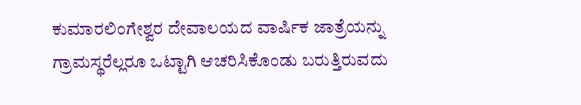ಕುಮಾರಲಿಂಗೇಶ್ವರ ದೇವಾಲಯದ ವಾರ್ಷಿಕ ಜಾತ್ರೆಯನ್ನು ಗ್ರಾಮಸ್ಥರೆಲ್ಲರೂ ಒಟ್ಟಾಗಿ ಆಚರಿಸಿಕೊಂಡು ಬರುತ್ತಿರುವದು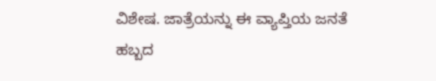ವಿಶೇಷ. ಜಾತ್ರೆಯನ್ನು ಈ ವ್ಯಾಪ್ತಿಯ ಜನತೆ ಹಬ್ಬದ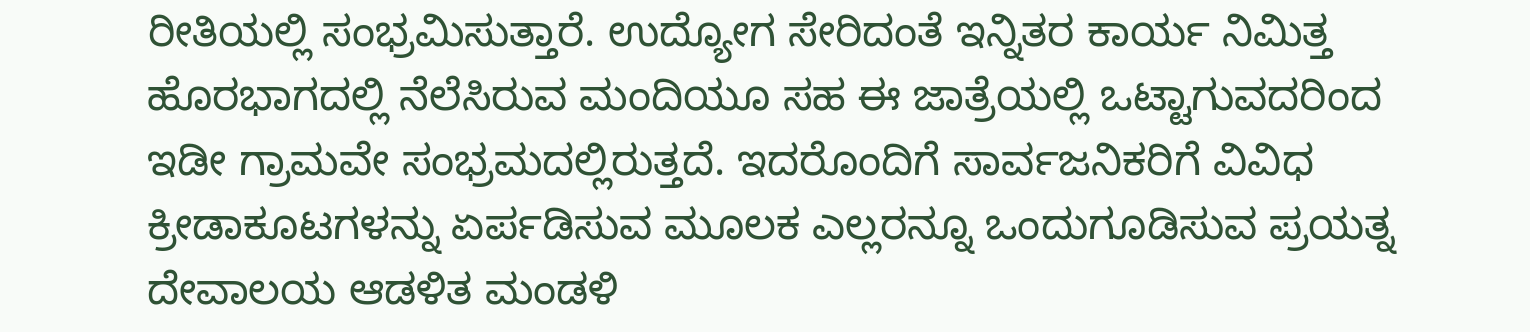ರೀತಿಯಲ್ಲಿ ಸಂಭ್ರಮಿಸುತ್ತಾರೆ. ಉದ್ಯೋಗ ಸೇರಿದಂತೆ ಇನ್ನಿತರ ಕಾರ್ಯ ನಿಮಿತ್ತ ಹೊರಭಾಗದಲ್ಲಿ ನೆಲೆಸಿರುವ ಮಂದಿಯೂ ಸಹ ಈ ಜಾತ್ರೆಯಲ್ಲಿ ಒಟ್ಟಾಗುವದರಿಂದ ಇಡೀ ಗ್ರಾಮವೇ ಸಂಭ್ರಮದಲ್ಲಿರುತ್ತದೆ. ಇದರೊಂದಿಗೆ ಸಾರ್ವಜನಿಕರಿಗೆ ವಿವಿಧ ಕ್ರೀಡಾಕೂಟಗಳನ್ನು ಏರ್ಪಡಿಸುವ ಮೂಲಕ ಎಲ್ಲರನ್ನೂ ಒಂದುಗೂಡಿಸುವ ಪ್ರಯತ್ನ ದೇವಾಲಯ ಆಡಳಿತ ಮಂಡಳಿ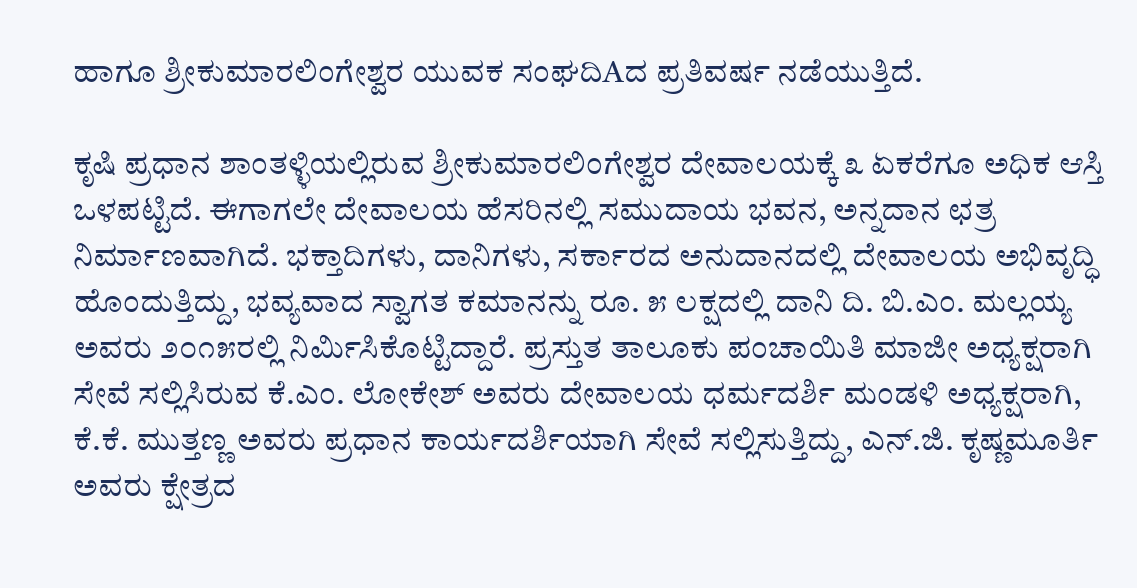ಹಾಗೂ ಶ್ರೀಕುಮಾರಲಿಂಗೇಶ್ವರ ಯುವಕ ಸಂಘದಿAದ ಪ್ರತಿವರ್ಷ ನಡೆಯುತ್ತಿದೆ.

ಕೃಷಿ ಪ್ರಧಾನ ಶಾಂತಳ್ಳಿಯಲ್ಲಿರುವ ಶ್ರೀಕುಮಾರಲಿಂಗೇಶ್ವರ ದೇವಾಲಯಕ್ಕೆ ೩ ಏಕರೆಗೂ ಅಧಿಕ ಆಸ್ತಿ ಒಳಪಟ್ಟಿದೆ. ಈಗಾಗಲೇ ದೇವಾಲಯ ಹೆಸರಿನಲ್ಲಿ ಸಮುದಾಯ ಭವನ, ಅನ್ನದಾನ ಛತ್ರ ನಿರ್ಮಾಣವಾಗಿದೆ. ಭಕ್ತಾದಿಗಳು, ದಾನಿಗಳು, ಸರ್ಕಾರದ ಅನುದಾನದಲ್ಲಿ ದೇವಾಲಯ ಅಭಿವೃದ್ಧಿ ಹೊಂದುತ್ತಿದ್ದು, ಭವ್ಯವಾದ ಸ್ವಾಗತ ಕಮಾನನ್ನು ರೂ. ೫ ಲಕ್ಷದಲ್ಲಿ ದಾನಿ ದಿ. ಬಿ.ಎಂ. ಮಲ್ಲಯ್ಯ ಅವರು ೨೦೧೫ರಲ್ಲಿ ನಿರ್ಮಿಸಿಕೊಟ್ಟಿದ್ದಾರೆ. ಪ್ರಸ್ತುತ ತಾಲೂಕು ಪಂಚಾಯಿತಿ ಮಾಜೀ ಅಧ್ಯಕ್ಷರಾಗಿ ಸೇವೆ ಸಲ್ಲಿಸಿರುವ ಕೆ.ಎಂ. ಲೋಕೇಶ್ ಅವರು ದೇವಾಲಯ ಧರ್ಮದರ್ಶಿ ಮಂಡಳಿ ಅಧ್ಯಕ್ಷರಾಗಿ, ಕೆ.ಕೆ. ಮುತ್ತಣ್ಣ ಅವರು ಪ್ರಧಾನ ಕಾರ್ಯದರ್ಶಿಯಾಗಿ ಸೇವೆ ಸಲ್ಲಿಸುತ್ತಿದ್ದು, ಎನ್.ಜಿ. ಕೃಷ್ಣಮೂರ್ತಿ ಅವರು ಕ್ಷೇತ್ರದ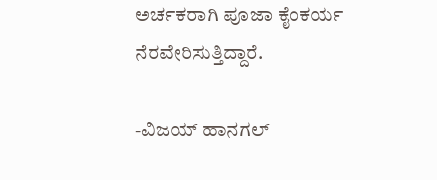ಅರ್ಚಕರಾಗಿ ಪೂಜಾ ಕೈಂಕರ್ಯ ನೆರವೇರಿಸುತ್ತಿದ್ದಾರೆ.

-ವಿಜಯ್ ಹಾನಗಲ್